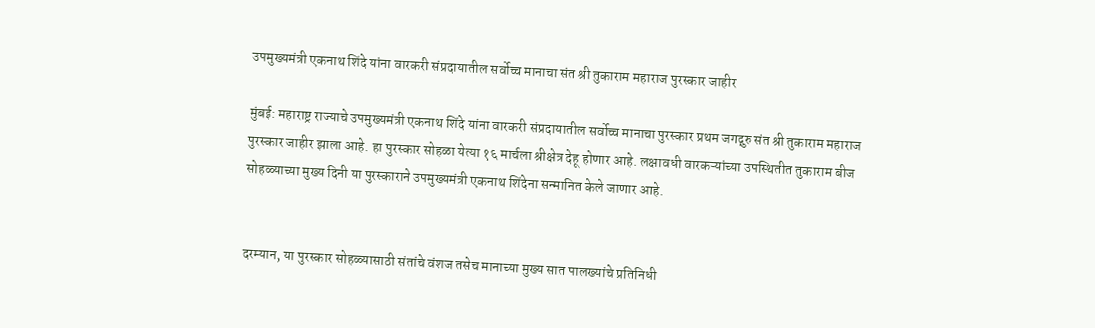उपमुख्यमंत्री एकनाथ शिंदे यांना वारकरी संप्रदायातील सर्वोच्च मानाचा संत श्री तुकाराम महाराज पुरस्कार जाहीर

मुंबई: महाराष्ट्र राज्याचे उपमुख्यमंत्री एकनाथ शिंदे यांना वारकरी संप्रदायातील सर्वोच्च मानाचा पुरस्कार प्रथम जगद्गुरु संत श्री तुकाराम महाराज पुरस्कार जाहीर झाला आहे. हा पुरस्कार सोहळा येत्या १६ मार्चला श्रीक्षेत्र देहू होणार आहे. लक्षावधी वारकऱ्यांच्या उपस्थितीत तुकाराम बीज सोहळ्याच्या मुख्य दिनी या पुरस्काराने उपमुख्यमंत्री एकनाथ शिंदेना सन्मानित केले जाणार आहे.


दरम्यान, या पुरस्कार सोहळ्यासाठी संतांचे वंशज तसेच मानाच्या मुख्य सात पालख्यांचे प्रतिनिधी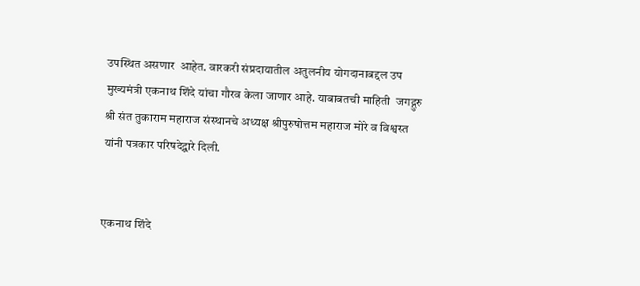उपस्थित असणार  आहेत. वारकरी संप्रदायातील अतुलनीय योगदानाबद्दल उप मुख्यमंत्री एकनाथ शिंदे यांचा गौरव केला जाणार आहे. याबाबतची माहिती  जगद्गुरु श्री संत तुकाराम महाराज संस्थानचे अध्यक्ष श्रीपुरुषोत्तम महाराज मोरे व विश्वस्त यांनी पत्रकार परिषदेद्वारे दिली.


एकनाथ शिंदे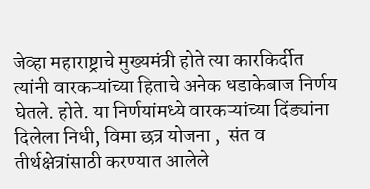जेव्हा महाराष्ट्राचे मुख्यमंत्री होते त्या कारकि‍र्दीत त्यांनी वारकऱ्यांच्या हिताचे अनेक धडाकेबाज निर्णय घेतले. होते. या निर्णयांमध्ये वारकऱ्यांच्या दिंड्यांना दिलेला निधी, विमा छत्र योजना ,  संत व तीर्थक्षेत्रांसाठी करण्यात आलेले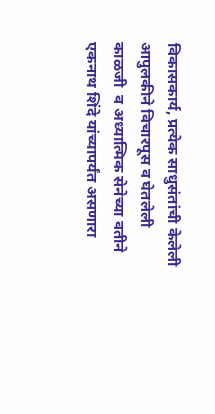विकासकार्य, प्रत्येक साधुसंतांची केलेली आपुलकीने विचारपूस व घेतलेली काळजी  व अध्यात्मिक सेनेच्या वतीने एकनाथ शिंदे यांच्यापर्यंत असणारा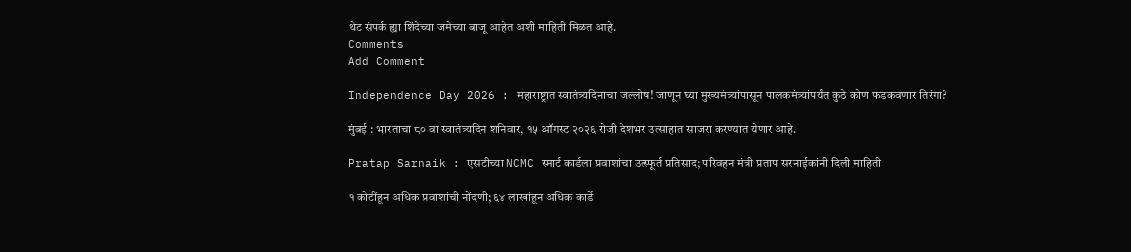थेट संपर्क ह्या शिंदेच्या जमेच्या बाजू आहेत अशी माहिती मिळत आहे.
Comments
Add Comment

Independence Day 2026 : महाराष्ट्रात स्वातंत्र्यदिनाचा जल्लोष! जाणून घ्या मुख्यमंत्र्यांपासून पालकमंत्र्यांपर्यंत कुठे कोण फडकवणार तिरंगा?

मुंबई : भारताचा ८० वा स्वातंत्र्यदिन शनिवार, १५ ऑगस्ट २०२६ रोजी देशभर उत्साहात साजरा करण्यात येणार आहे.

Pratap Sarnaik : एसटीच्या NCMC स्मार्ट कार्डला प्रवाशांचा उत्स्फूर्त प्रतिसाद; परिवहन मंत्री प्रताप सरनाईकांनी दिली माहिती

१ कोटींहून अधिक प्रवाशांची नोंदणी; ६४ लाखांहून अधिक कार्डे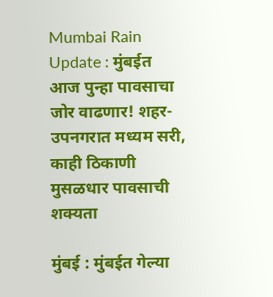Mumbai Rain Update : मुंबईत आज पुन्हा पावसाचा जोर वाढणार! शहर-उपनगरात मध्यम सरी, काही ठिकाणी मुसळधार पावसाची शक्यता

मुंबई : मुंबईत गेल्या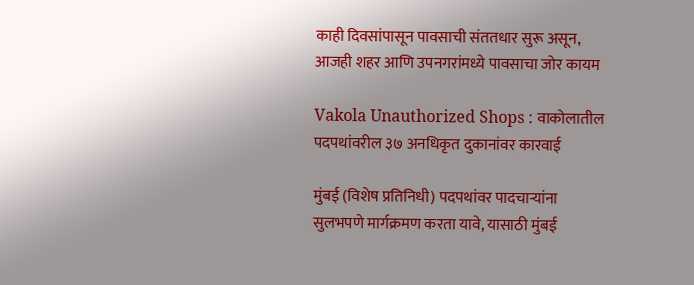काही दिवसांपासून पावसाची संततधार सुरू असून, आजही शहर आणि उपनगरांमध्ये पावसाचा जोर कायम

Vakola Unauthorized Shops : वाकोलातील पदपथांवरील ३७ अनधिकृत दुकानांवर कारवाई

मुंबई (विशेष प्रतिनिधी) पदपथांवर पादचाऱ्यांना सुलभपणे मार्गक्रमण करता यावे, यासाठी मुंबई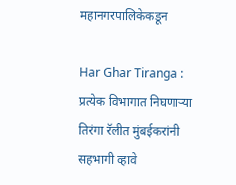महानगरपालिकेकडून

Har Ghar Tiranga : प्रत्येक विभागात निघणाऱ्या तिरंगा रॅलीत मुंबईकरांनी सहभागी व्हावे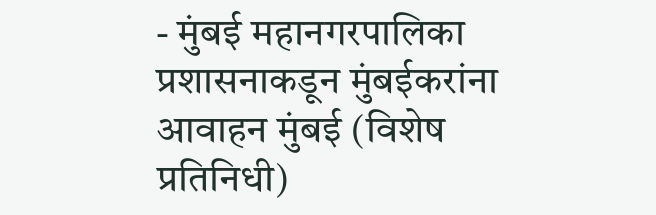- मुंबई महानगरपालिका प्रशासनाकडून मुंबईकरांना आवाहन मुंबई (विशेष प्रतिनिधी)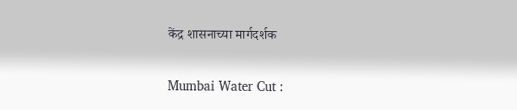केंद्र शासनाच्या मार्गदर्शक

Mumbai Water Cut :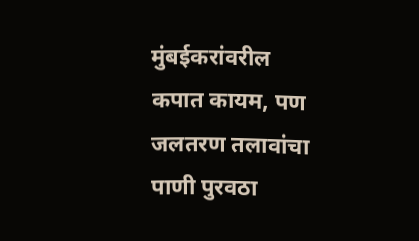मुंबईकरांवरील कपात कायम, पण जलतरण तलावांचा पाणी पुरवठा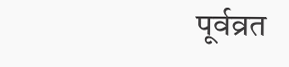पूर्वव्रत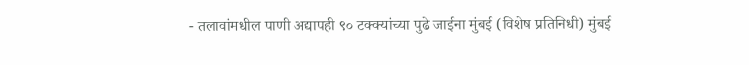- तलावांमधील पाणी अद्यापही ९० टक्क्यांच्या पुढे जाईना मुंबई (विशेष प्रतिनिधी) मुंबई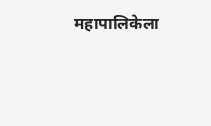महापालिकेला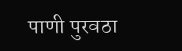पाणी पुरवठा